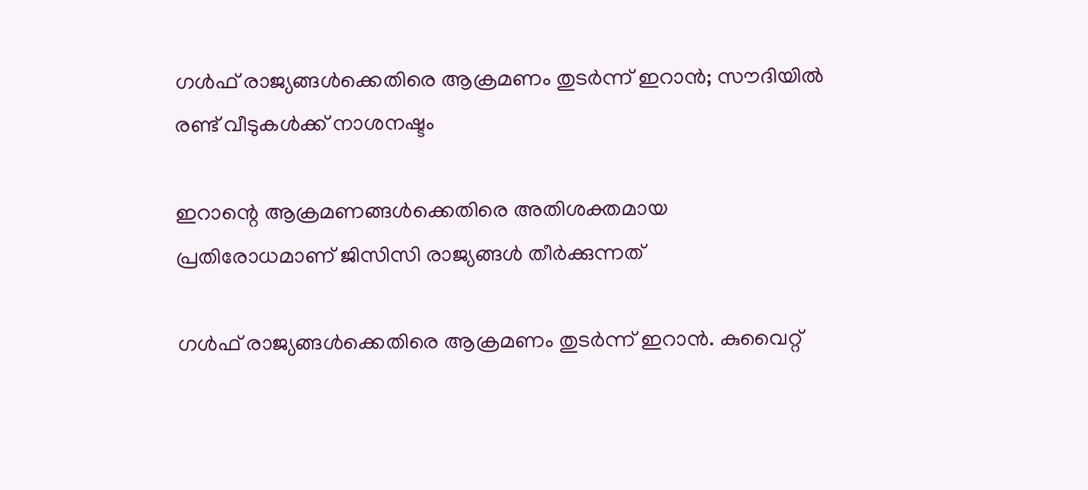ഗൾഫ് രാജ്യങ്ങൾക്കെതിരെ ആക്രമണം തുടർന്ന് ഇറാൻ; സൗദിയിൽ രണ്ട് വീടുകൾക്ക് നാശനഷ്ടം

ഇറാന്റെ ആക്രമണങ്ങള്‍ക്കെതിരെ അതിശക്തമായ പ്രതിരോധമാണ് ജിസിസി രാജ്യങ്ങള്‍ തീര്‍ക്കുന്നത്

ഗള്‍ഫ് രാജ്യങ്ങള്‍ക്കെതിരെ ആക്രമണം തുടര്‍ന്ന് ഇറാന്‍. കുവൈറ്റ്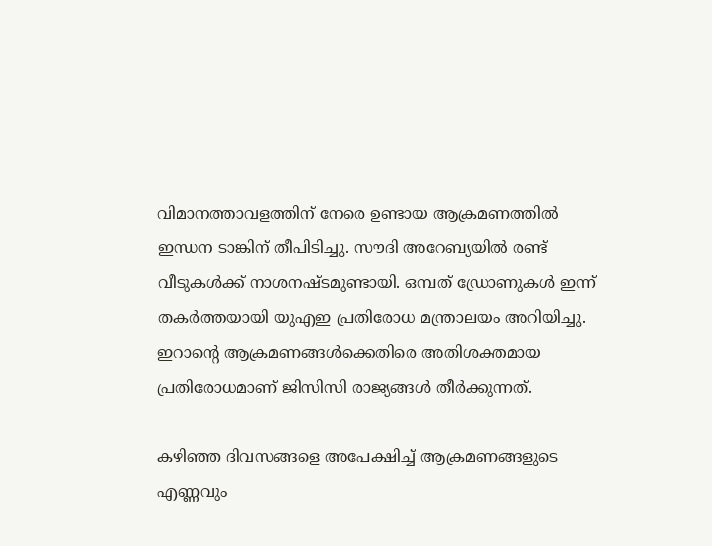വിമാനത്താവളത്തിന് നേരെ ഉണ്ടായ ആക്രമണത്തില്‍ ഇന്ധന ടാങ്കിന് തീപിടിച്ചു. സൗദി അറേബ്യയില്‍ രണ്ട് വീടുകള്‍ക്ക് നാശനഷ്ടമുണ്ടായി. ഒമ്പത് ഡ്രോണുകള്‍ ഇന്ന് തകര്‍ത്തയായി യുഎഇ പ്രതിരോധ മന്ത്രാലയം അറിയിച്ചു. ഇറാന്റെ ആക്രമണങ്ങള്‍ക്കെതിരെ അതിശക്തമായ പ്രതിരോധമാണ് ജിസിസി രാജ്യങ്ങള്‍ തീര്‍ക്കുന്നത്.

കഴിഞ്ഞ ദിവസങ്ങളെ അപേക്ഷിച്ച് ആക്രമണങ്ങളുടെ എണ്ണവും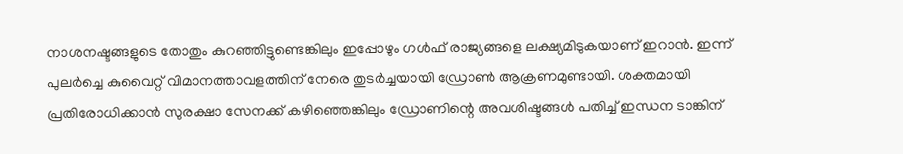നാശനഷ്ടങ്ങളുടെ തോതും കുറഞ്ഞിട്ടുണ്ടെങ്കിലും ഇപ്പോഴും ഗള്‍ഫ് രാജ്യങ്ങളെ ലക്ഷ്യമിടുകയാണ് ഇറാന്‍. ഇന്ന് പുലര്‍ച്ചെ കുവൈറ്റ് വിമാനത്താവളത്തിന് നേരെ തുടര്‍ച്ചയായി ഡ്രോണ്‍ ആക്രണമുണ്ടായി. ശക്തമായി പ്രതിരോധിക്കാന്‍ സുരക്ഷാ സേനക്ക് കഴിഞ്ഞെങ്കിലും ഡ്രോണിന്റെ അവശിഷ്ടങ്ങള്‍ പതിച്ച് ഇന്ധന ടാങ്കിന്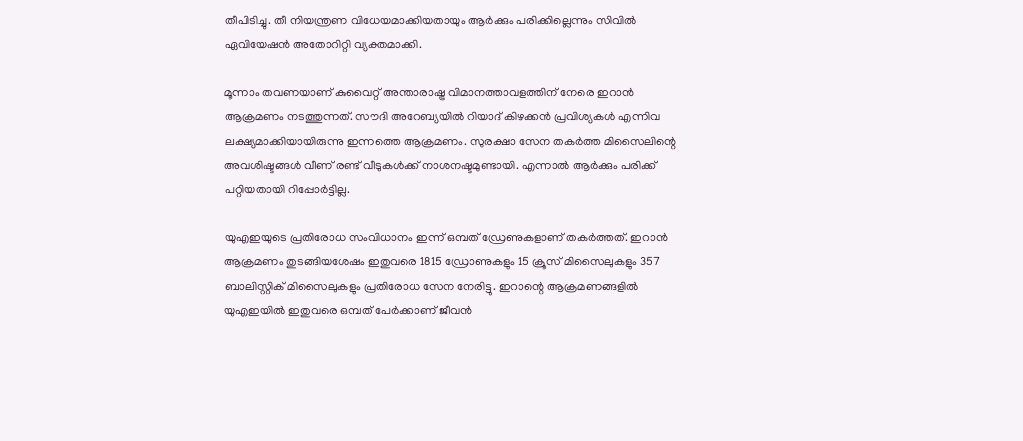തീപിടിച്ചു. തീ നിയന്ത്രണ വിധേയമാക്കിയതായും ആര്‍ക്കും പരിക്കില്ലെന്നും സിവില്‍ ഏവിയേഷന്‍ അതോറിറ്റി വ്യക്തമാക്കി.

മൂന്നാം തവണയാണ് കുവൈറ്റ് അന്താരാഷ്ട്ര വിമാനത്താവളത്തിന് നേരെ ഇറാന്‍ ആക്രമണം നടത്തുന്നത്. സൗദി അറേബ്യയില്‍ റിയാദ് കിഴക്കന്‍ പ്രവിശ്യകള്‍ എന്നിവ ലക്ഷ്യമാക്കിയായിരുന്നു ഇന്നത്തെ ആക്രമണം. സുരക്ഷാ സേന തകര്‍ത്ത മിസൈലിന്റെ അവശിഷ്ടങ്ങള്‍ വീണ് രണ്ട് വീടുകള്‍ക്ക് നാശനഷ്ടമുണ്ടായി. എന്നാല്‍ ആര്‍ക്കും പരിക്ക് പറ്റിയതായി റിപ്പോര്‍ട്ടില്ല.

യുഎഇയുടെ പ്രതിരോധ സംവിധാനം ഇന്ന് ഒമ്പത് ഡ്രേണുകളാണ് തകര്‍ത്തത്. ഇറാന്‍ ആക്രമണം തുടങ്ങിയശേഷം ഇതുവരെ 1815 ഡ്രോണുകളും 15 ക്രൂസ് മിസൈലുകളും 357 ബാലിസ്റ്റിക് മിസൈലുകളും പ്രതിരോധ സേന നേരിട്ടു. ഇറാന്റെ ആക്രമണങ്ങളില്‍ യുഎഇയില്‍ ഇതുവരെ ഒമ്പത് പേര്‍ക്കാണ് ജീവന്‍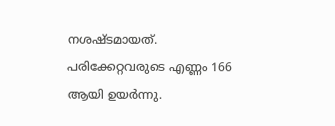നശഷ്ടമായത്. പരിക്കേറ്റവരുടെ എണ്ണം 166 ആയി ഉയര്‍ന്നു.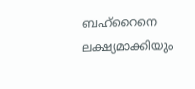ബഹ്‌റൈനെ ലക്ഷ്യമാക്കിയും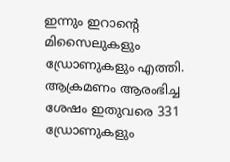ഇന്നും ഇറാന്റെ മിസൈലുകളും ഡ്രോണുകളും എത്തി. ആക്രമണം ആരംഭിച്ച ശേഷം ഇതുവരെ 331 ഡ്രോണുകളും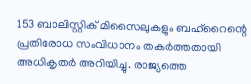153 ബാലിസ്റ്റിക് മിസൈലുകളും ബഹ്‌റൈന്റെ പ്രതിരോധ സംവിധാനം തകര്‍ത്തതായി അധികൃതര്‍ അറിയിച്ചു. രാജ്യത്തെ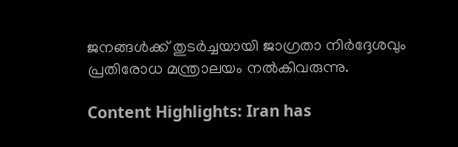ജനങ്ങള്‍ക്ക് തുടര്‍ച്ചയായി ജാഗ്രതാ നിര്‍ദ്ദേശവും പ്രതിരോധ മന്ത്രാലയം നല്‍കിവരുന്നു.

Content Highlights: Iran has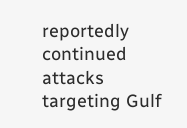reportedly continued attacks targeting Gulf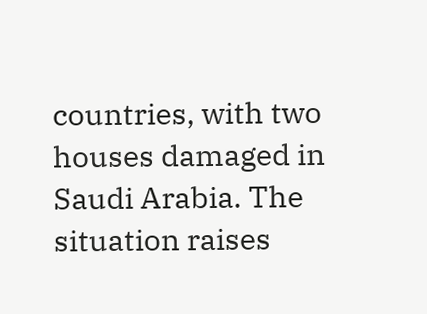countries, with two houses damaged in Saudi Arabia. The situation raises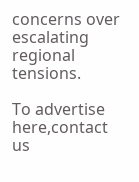concerns over escalating regional tensions.

To advertise here,contact us